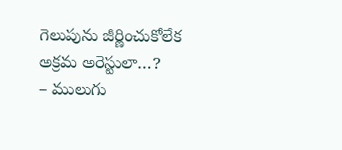గెలుపును జీర్ణించుకోలేక అక్రమ అరెస్టులా…?
– ములుగు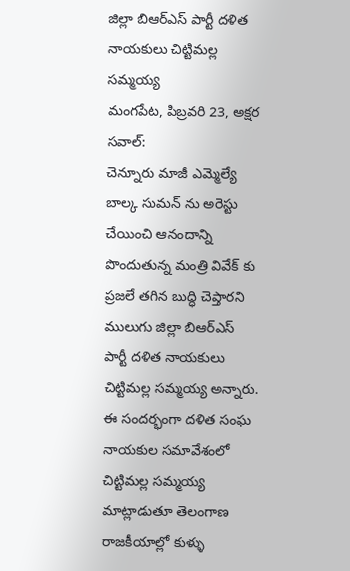జిల్లా బిఆర్ఎస్ పార్టీ దళిత నాయకులు చిట్టిమల్ల సమ్మయ్య
మంగపేట, పిబ్రవరి 23, అక్షర సవాల్:
చెన్నూరు మాజీ ఎమ్మెల్యే బాల్క సుమన్ ను అరెస్టు చేయించి ఆనందాన్ని పొందుతున్న మంత్రి వివేక్ కు ప్రజలే తగిన బుద్ధి చెప్తారని ములుగు జిల్లా బిఆర్ఎస్ పార్టీ దళిత నాయకులు చిట్టిమల్ల సమ్మయ్య అన్నారు. ఈ సందర్భంగా దళిత సంఘ నాయకుల సమావేశంలో చిట్టిమల్ల సమ్మయ్య మాట్లాడుతూ తెలంగాణ రాజకీయాల్లో కుళ్ళు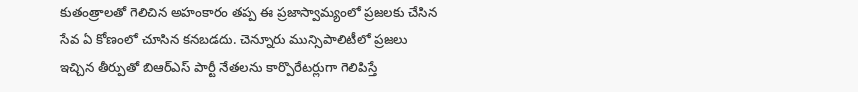కుతంత్రాలతో గెలిచిన అహంకారం తప్ప ఈ ప్రజాస్వామ్యంలో ప్రజలకు చేసిన సేవ ఏ కోణంలో చూసిన కనబడదు. చెన్నూరు మున్సిపాలిటీలో ప్రజలు ఇచ్చిన తీర్పుతో బిఆర్ఎస్ పార్టీ నేతలను కార్పొరేటర్లుగా గెలిపిస్తే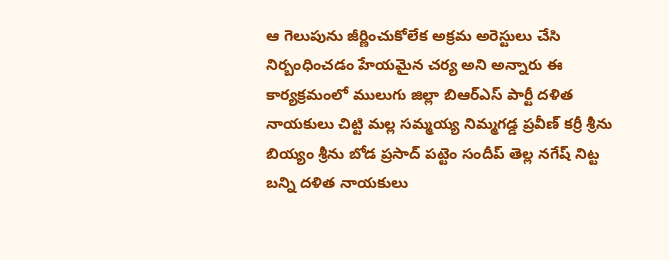ఆ గెలుపును జీర్ణించుకోలేక అక్రమ అరెస్టులు చేసి నిర్బంధించడం హేయమైన చర్య అని అన్నారు ఈ కార్యక్రమంలో ములుగు జిల్లా బిఆర్ఎస్ పార్టీ దళిత నాయకులు చిట్టి మల్ల సమ్మయ్య నిమ్మగడ్డ ప్రవీణ్ కర్రీ శ్రీను బియ్యం శ్రీను బోడ ప్రసాద్ పట్టెం సందీప్ తెల్ల నగేష్ నిట్ట బన్ని దళిత నాయకులు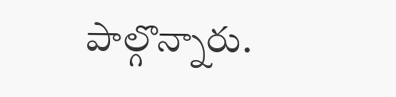పాల్గొన్నారు.